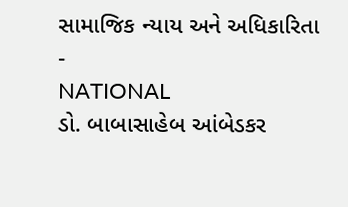સામાજિક ન્યાય અને અધિકારિતા
-
NATIONAL
ડો. બાબાસાહેબ આંબેડકર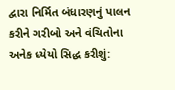દ્વારા નિર્મિત બંધારણનું પાલન કરીને ગરીબો અને વંચિતોના અનેક ધ્યેયો સિદ્ધ કરીશું: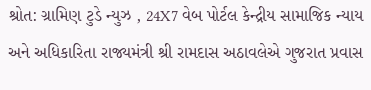શ્રોત: ગ્રામિણ ટુડે ન્યુઝ , 24X7 વેબ પોર્ટલ કેન્દ્રીય સામાજિક ન્યાય અને અધિકારિતા રાજ્યમંત્રી શ્રી રામદાસ અઠાવલેએ ગુજરાત પ્રવાસ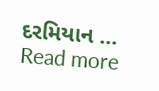દરમિયાન …
Read more